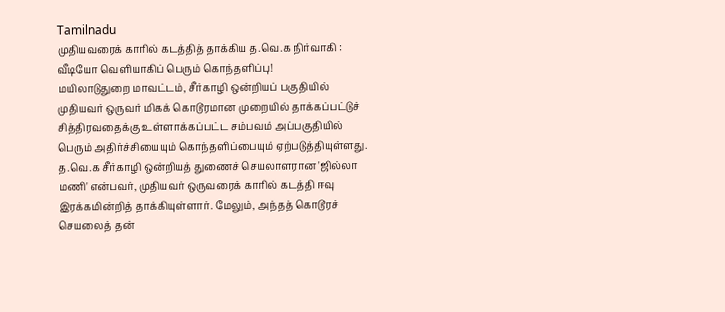Tamilnadu
முதியவரைக் காரில் கடத்தித் தாக்கிய த.வெ.க நிர்வாகி : வீடியோ வெளியாகிப் பெரும் கொந்தளிப்பு!
மயிலாடுதுறை மாவட்டம், சீர்காழி ஒன்றியப் பகுதியில் முதியவர் ஒருவர் மிகக் கொடூரமான முறையில் தாக்கப்பட்டுச் சித்திரவதைக்கு உள்ளாக்கப்பட்ட சம்பவம் அப்பகுதியில் பெரும் அதிர்ச்சியையும் கொந்தளிப்பையும் ஏற்படுத்தியுள்ளது.
த.வெ.க சீர்காழி ஒன்றியத் துணைச் செயலாளரான 'ஜில்லா மணி' என்பவர், முதியவர் ஒருவரைக் காரில் கடத்தி ஈவு இரக்கமின்றித் தாக்கியுள்ளார். மேலும், அந்தத் கொடூரச் செயலைத் தன்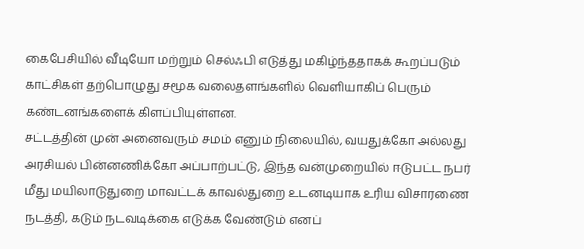கைபேசியில் வீடியோ மற்றும் செல்ஃபி எடுத்து மகிழ்ந்ததாகக் கூறப்படும் காட்சிகள் தற்பொழுது சமூக வலைதளங்களில் வெளியாகிப் பெரும் கண்டனங்களைக் கிளப்பியுள்ளன.
சட்டத்தின் முன் அனைவரும் சமம் எனும் நிலையில், வயதுக்கோ அல்லது அரசியல் பின்னணிக்கோ அப்பாற்பட்டு, இந்த வன்முறையில் ஈடுபட்ட நபர் மீது மயிலாடுதுறை மாவட்டக் காவல்துறை உடனடியாக உரிய விசாரணை நடத்தி, கடும் நடவடிக்கை எடுக்க வேண்டும் எனப்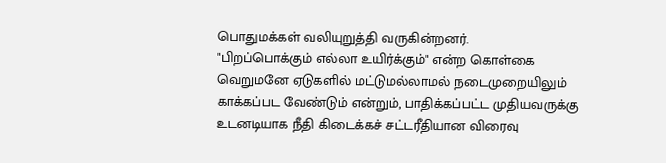பொதுமக்கள் வலியுறுத்தி வருகின்றனர்.
"பிறப்பொக்கும் எல்லா உயிர்க்கும்" என்ற கொள்கை வெறுமனே ஏடுகளில் மட்டுமல்லாமல் நடைமுறையிலும் காக்கப்பட வேண்டும் என்றும், பாதிக்கப்பட்ட முதியவருக்கு உடனடியாக நீதி கிடைக்கச் சட்டரீதியான விரைவு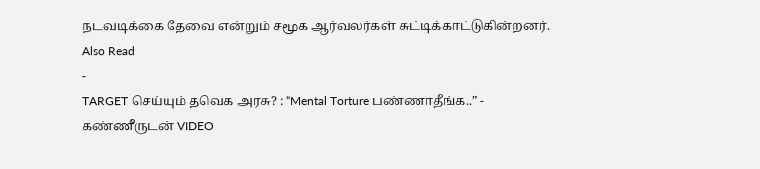நடவடிக்கை தேவை என்றும் சமூக ஆர்வலர்கள் சுட்டிக்காட்டுகின்றனர்.
Also Read
-
TARGET செய்யும் தவெக அரசு? : “Mental Torture பண்ணாதீங்க..” - கண்ணீருடன் VIDEO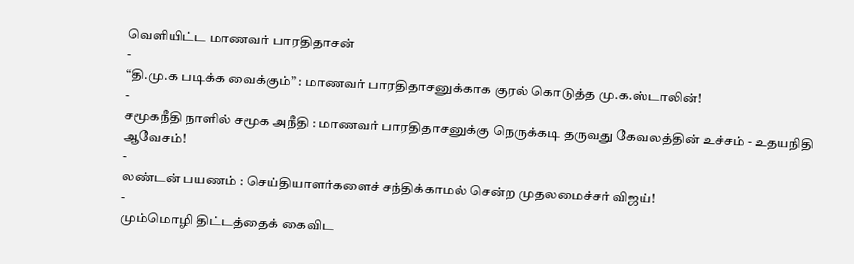வெளியிட்ட மாணவர் பாரதிதாசன்
-
“தி.மு.க படிக்க வைக்கும்” : மாணவர் பாரதிதாசனுக்காக குரல் கொடுத்த மு.க.ஸ்டாலின்!
-
சமூகநீதி நாளில் சமூக அநீதி : மாணவர் பாரதிதாசனுக்கு நெருக்கடி தருவது கேவலத்தின் உச்சம் - உதயநிதி ஆவேசம்!
-
லண்டன் பயணம் : செய்தியாளர்களைச் சந்திக்காமல் சென்ற முதலமைச்சர் விஜய்!
-
மும்மொழி திட்டத்தைக் கைவிட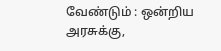வேண்டும் : ஒன்றிய அரசுக்கு,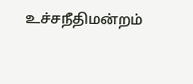உச்சநீதிமன்றம்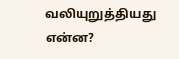வலியுறுத்தியது என்ன?